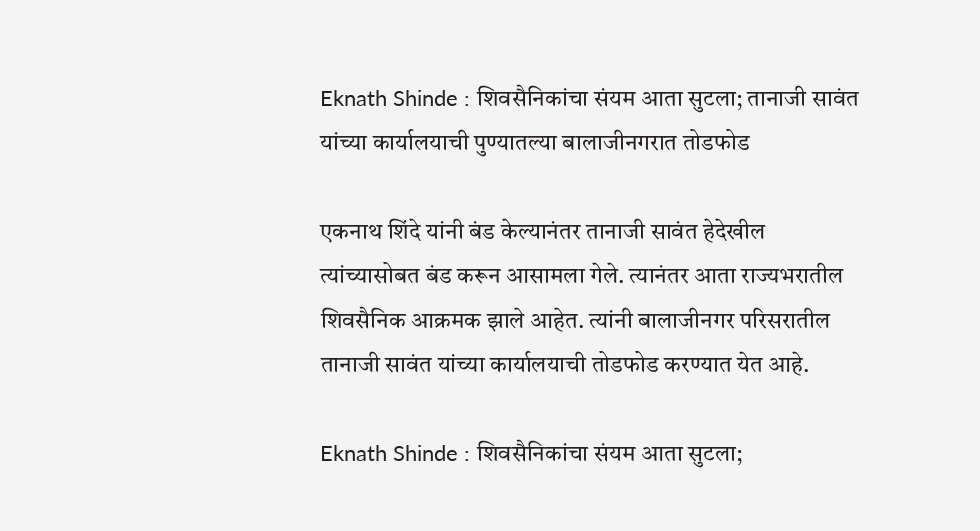Eknath Shinde : शिवसैनिकांचा संयम आता सुटला; तानाजी सावंत यांच्या कार्यालयाची पुण्यातल्या बालाजीनगरात तोडफोड

एकनाथ शिंदे यांनी बंड केल्यानंतर तानाजी सावंत हेदेखील त्यांच्यासोबत बंड करून आसामला गेले. त्यानंतर आता राज्यभरातील शिवसैनिक आक्रमक झाले आहेत. त्यांनी बालाजीनगर परिसरातील तानाजी सावंत यांच्या कार्यालयाची तोडफोड करण्यात येत आहे.

Eknath Shinde : शिवसैनिकांचा संयम आता सुटला;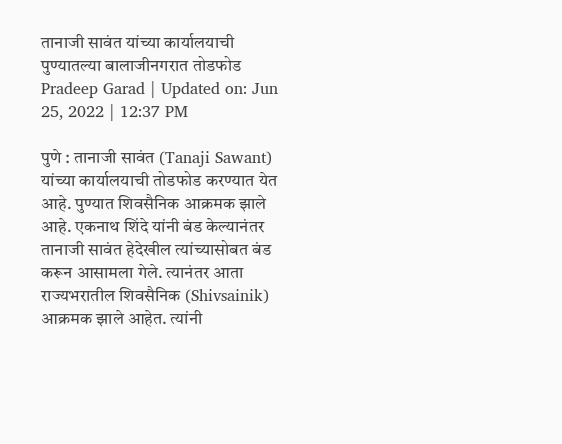तानाजी सावंत यांच्या कार्यालयाची पुण्यातल्या बालाजीनगरात तोडफोड
Pradeep Garad | Updated on: Jun 25, 2022 | 12:37 PM

पुणे : तानाजी सावंत (Tanaji Sawant) यांच्या कार्यालयाची तोडफोड करण्यात येत आहे. पुण्यात शिवसैनिक आक्रमक झाले आहे. एकनाथ शिंदे यांनी बंड केल्यानंतर तानाजी सावंत हेदेखील त्यांच्यासोबत बंड करून आसामला गेले. त्यानंतर आता राज्यभरातील शिवसैनिक (Shivsainik) आक्रमक झाले आहेत. त्यांनी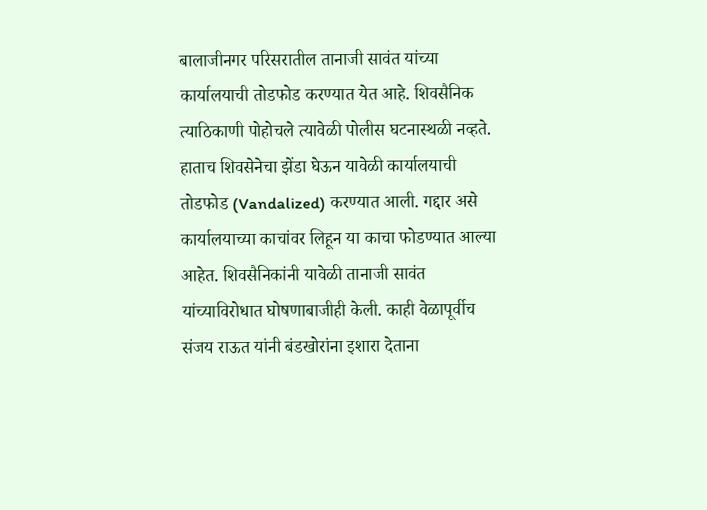बालाजीनगर परिसरातील तानाजी सावंत यांच्या कार्यालयाची तोडफोड करण्यात येत आहे. शिवसैनिक त्याठिकाणी पोहोचले त्यावेळी पोलीस घटनास्थळी नव्हते. हाताच शिवसेनेचा झेंडा घेऊन यावेळी कार्यालयाची तोडफोड (Vandalized) करण्यात आली. गद्दार असे कार्यालयाच्या काचांवर लिहून या काचा फोडण्यात आल्या आहेत. शिवसैनिकांनी यावेळी तानाजी सावंत यांच्याविरोधात घोषणाबाजीही केली. काही वेळापूर्वीच संजय राऊत यांनी बंडखोरांना इशारा देताना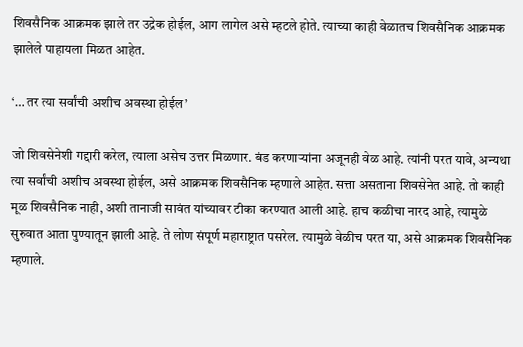शिवसैनिक आक्रमक झाले तर उद्रेक होईल, आग लागेल असे म्हटले होते. त्याच्या काही वेळातच शिवसैनिक आक्रमक झालेले पाहायला मिळत आहेत.

‘… तर त्या सर्वांची अशीच अवस्था होईल’

जो शिवसेनेशी गद्दारी करेल, त्याला असेच उत्तर मिळणार. बंड करणाऱ्यांना अजूनही वेळ आहे. त्यांनी परत यावे, अन्यथा त्या सर्वांची अशीच अवस्था होईल, असे आक्रमक शिवसैनिक म्हणाले आहेत. सत्ता असताना शिवसेनेत आहे. तो काही मूळ शिवसैनिक नाही, अशी तानाजी सावंत यांच्यावर टीका करण्यात आली आहे. हाच कळीचा नारद आहे, त्यामुळे सुरुवात आता पुण्यातून झाली आहे. ते लोण संपूर्ण महाराष्ट्रात पसरेल. त्यामुळे वेळीच परत या, असे आक्रमक शिवसैनिक म्हणाले.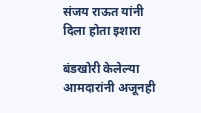संजय राऊत यांनी दिला होता इशारा

बंडखोरी केलेल्या आमदारांनी अजूनही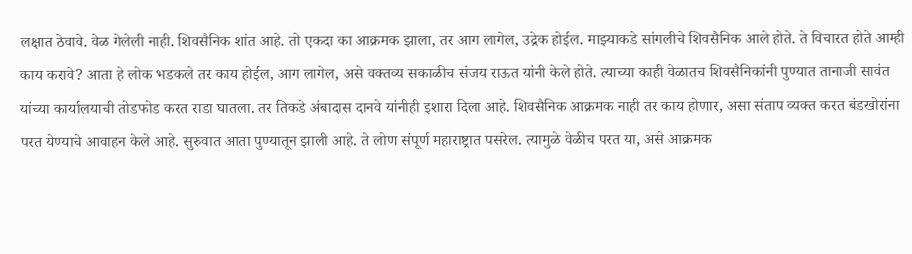लक्षात ठेवावे. वेळ गेलेली नाही. शिवसैनिक शांत आहे. तो एकदा का आक्रमक झाला, तर आग लागेल, उद्रेक होईल. माझ्याकडे सांगलीचे शिवसैनिक आले होते. ते विचारत होते आम्ही काय करावे? आता हे लोक भडकले तर काय होईल, आग लागेल, असे वक्तव्य सकाळीच संजय राऊत यांनी केले होते. त्याच्या काही वेळातच शिवसैनिकांनी पुण्यात तानाजी सावंत यांच्या कार्यालयाची तोडफोड करत राडा घातला. तर तिकडे अंबादास दानवे यांनीही इशारा दिला आहे. शिवसैनिक आक्रमक नाही तर काय होणार, असा संताप व्यक्त करत बंडखोरांना परत येण्याचे आवाहन केले आहे. सुरुवात आता पुण्यातून झाली आहे. ते लोण संपूर्ण महाराष्ट्रात पसरेल. त्यामुळे वेळीच परत या, असे आक्रमक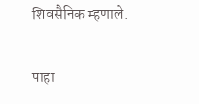शिवसैनिक म्हणाले.

पाहा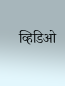व्हिडिओ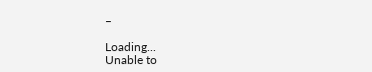–

Loading...
Unable to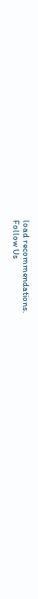load recommendations.
Follow Us